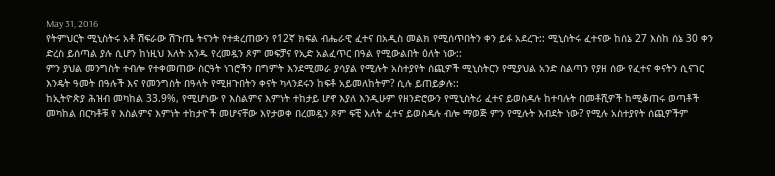May 31, 2016
የትምህርት ሚኒስትሩ አቶ ሽፍራው ሽጉጤ ትናንት የተቋረጠውን የ12ኛ ክፍል ብሔራዊ ፈተና በአዲስ መልክ የሚሰጥበትን ቀን ይፋ አደረጉ:: ሚኒስትሩ ፈተናው ከሰኔ 27 እስከ ሰኔ 30 ቀን ድረስ ይሰጣል ያሉ ሲሆን ከነዚህ እለት አንዱ የረመዷን ጾም መፍቻና የኢድ አልፈጥር በዓል የሚውልበት ዕለት ነው::
ምን ያህል መንግስት ተብሎ የተቀመጠው ስርዓት ነገሮችን በግምት እንደሚመራ ያሳያል የሚሉት አስተያየት ሰጪዎች ሚኒስትርን የሚያህል አንድ ስልጣን የያዘ ሰው የፈተና ቀናትን ሲናገር እንዴት ዓመት በዓሉች እና የመንግስት በዓላት የሚዘጉበትን ቀናት ካላንደሩን ከፍቶ አይመለከትም? ሲሉ ይጠይቃሉ::
ከኢትዮጵያ ሕዝብ መካከል 33.9%, የሚሆነው የ እስልምና እምነት ተከታይ ሆኖ እያለ እንዲሁም የዘንድሮውን የሚኒስትሪ ፈተና ይወስዳሉ ከተባሉት በመቶሺዎች ከሚቆጠሩ ወጣቶች መካከል በርካቶቹ የ እስልምና እምነት ተከታዮች መሆናቸው እየታወቀ በረመዷን ጾም ፍቺ እለት ፈተና ይወስዳሉ ብሎ ማወጅ ምን የሚሉት እብደት ነው? የሚሉ አስተያየት ሰጪዎችም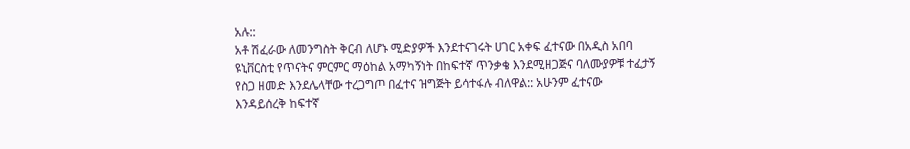አሉ::
አቶ ሽፈራው ለመንግስት ቅርብ ለሆኑ ሚድያዎች እንደተናገሩት ሀገር አቀፍ ፈተናው በአዲስ አበባ ዩኒቨርስቲ የጥናትና ምርምር ማዕከል አማካኝነት በከፍተኛ ጥንቃቄ እንደሚዘጋጅና ባለሙያዎቹ ተፈታኝ የስጋ ዘመድ እንደሌላቸው ተረጋግጦ በፈተና ዝግጅት ይሳተፋሉ ብለዋል:: አሁንም ፈተናው እንዳይሰረቅ ከፍተኛ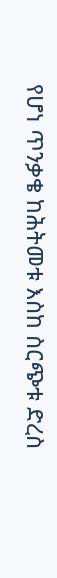የሆነ ጥንቃቄ ከሕትመቱ እስከ ስርጭቱ ድረስ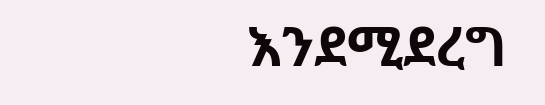እንደሚደረግ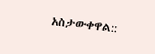አስታውቀዋል::